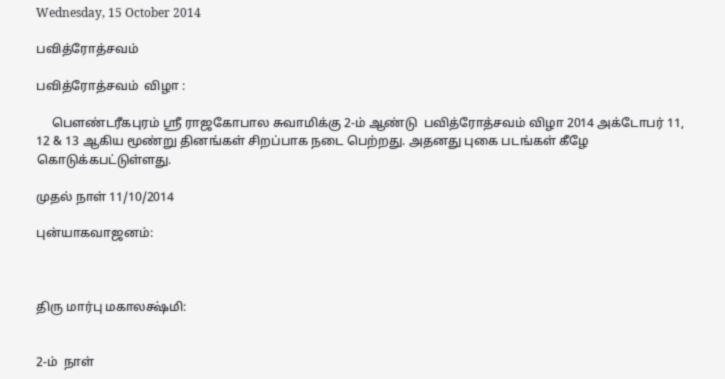Wednesday, 15 October 2014

பவித்ரோத்சவம்

பவித்ரோத்சவம்  விழா :

     பௌண்டரீகபுரம் ஸ்ரீ ராஜகோபால சுவாமிக்கு 2-ம் ஆண்டு  பவித்ரோத்சவம் விழா 2014 அக்டோபர் 11, 12 & 13 ஆகிய மூண்று தினங்கள் சிறப்பாக நடை பெற்றது. அதனது புகை படங்கள் கீழே கொடுக்கபட்டுள்ளது.

முதல் நாள் 11/10/2014

புன்யாகவாஜனம்:



திரு மார்பு மகாலக்ஷ்மி:


2-ம்  நாள்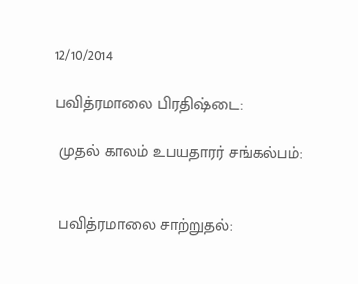12/10/2014

பவித்ரமாலை பிரதிஷ்டை:

 முதல் காலம் உபயதாரர் சங்கல்பம்:


 பவித்ரமாலை சாற்றுதல்: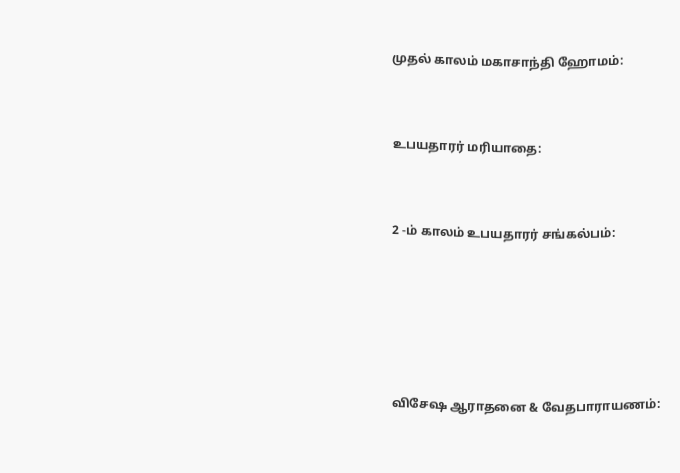முதல் காலம் மகாசாந்தி ஹோமம்:



உபயதாரர் மரியாதை:



2 -ம் காலம் உபயதாரர் சங்கல்பம்:







விசேஷ ஆராதனை & வேதபாராயணம்: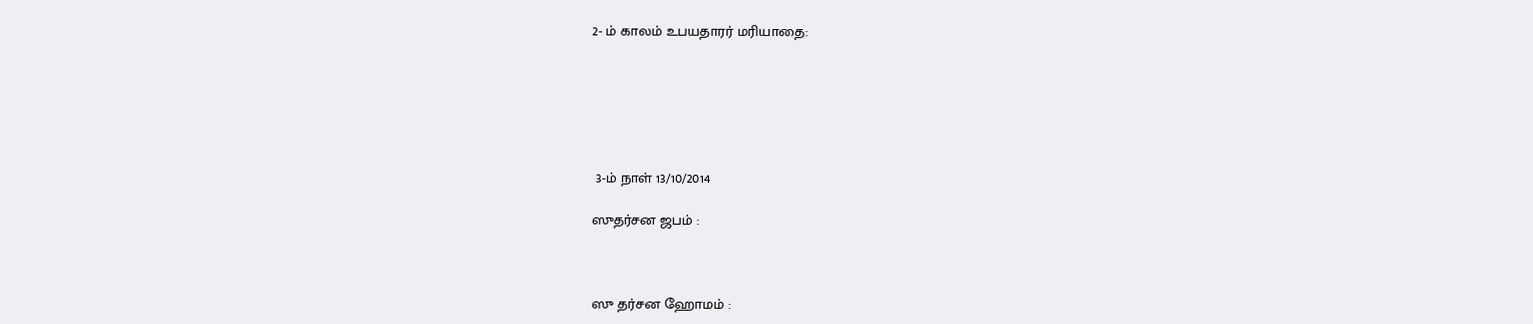2- ம் காலம் உபயதாரர் மரியாதை:






 3-ம் நாள் 13/10/2014

ஸுதர்சன ஜபம் :



ஸு தர்சன ஹோமம் :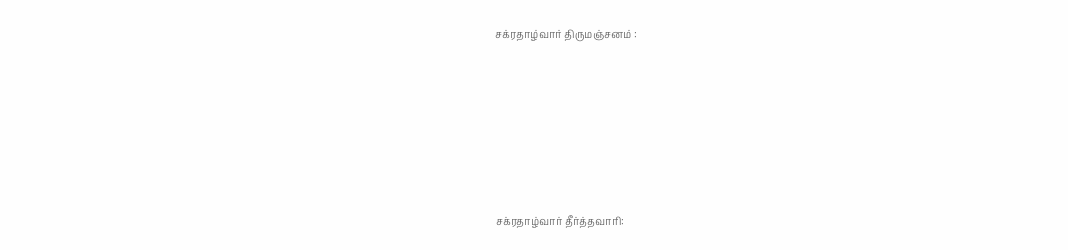சக்ரதாழ்வார் திருமஞ்சனம் :








சக்ரதாழ்வார் தீர்த்தவாரி: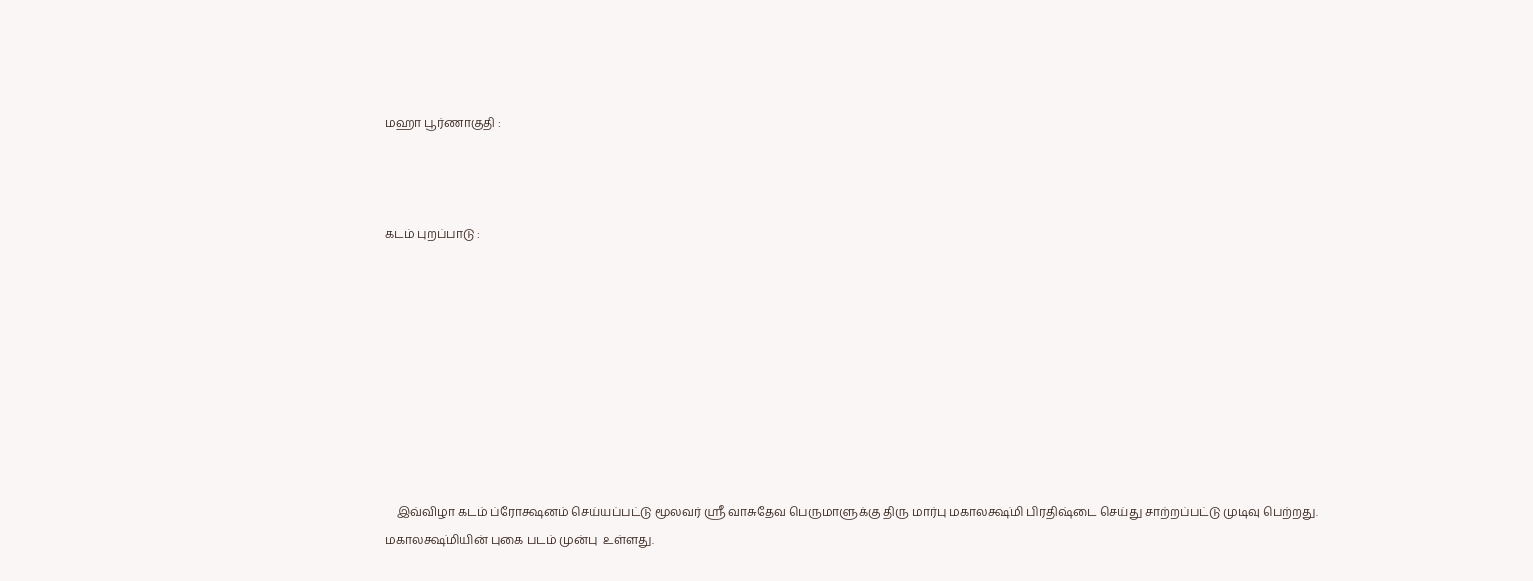மஹா பூர்ணாகுதி :



கடம் புறப்பாடு :









    இவ்விழா கடம் ப்ரோக்ஷனம் செய்யப்பட்டு மூலவர் ஸ்ரீ வாசுதேவ பெருமாளுக்கு திரு மார்பு மகாலக்ஷ்மி பிரதிஷ்டை செய்து சாற்றப்பட்டு முடிவு பெற்றது. மகாலக்ஷ்மியின் புகை படம் முன்பு  உள்ளது.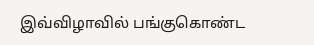இவ்விழாவில் பங்குகொண்ட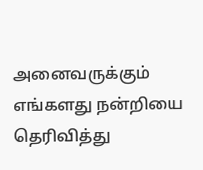அனைவருக்கும் எங்களது நன்றியை தெரிவித்து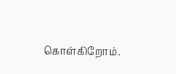கொள்கிறோம்.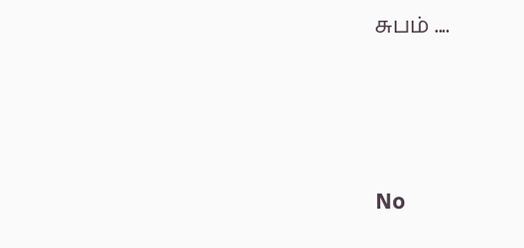சுபம் ....




No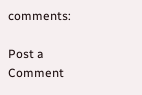comments:

Post a Comment